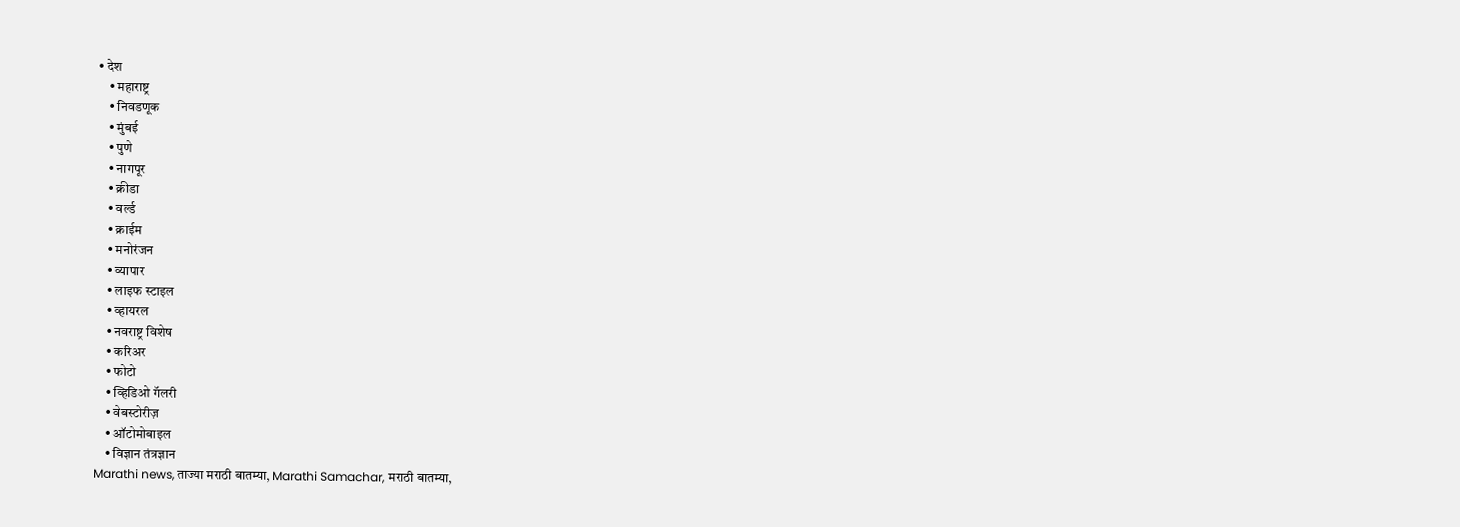• देश
    • महाराष्ट्र
    • निवडणूक
    • मुंबई
    • पुणे
    • नागपूर
    • क्रीडा
    • वर्ल्ड
    • क्राईम
    • मनोरंजन
    • व्यापार
    • लाइफ स्टाइल
    • व्हायरल
    • नवराष्ट्र विशेष
    • करिअर
    • फोटो
    • व्हिडिओ गॅलरी
    • वेबस्टोरीज़
    • ऑटोमोबाइल
    • विज्ञान तंत्रज्ञान
Marathi news, ताज्या मराठी बातम्या, Marathi Samachar, मराठी बातम्या,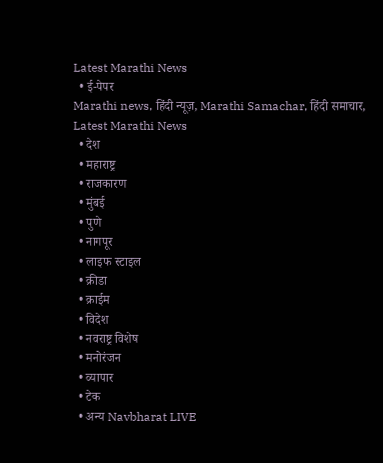Latest Marathi News
  • ई-पेपर
Marathi news, हिंदी न्यूज़, Marathi Samachar, हिंदी समाचार, Latest Marathi News
  • देश
  • महाराष्ट्र
  • राजकारण
  • मुंबई
  • पुणे
  • नागपूर
  • लाइफ स्टाइल
  • क्रीडा
  • क्राईम
  • विदेश
  • नवराष्ट्र विशेष
  • मनोरंजन
  • व्यापार
  • टेक
  • अन्य Navbharat LIVE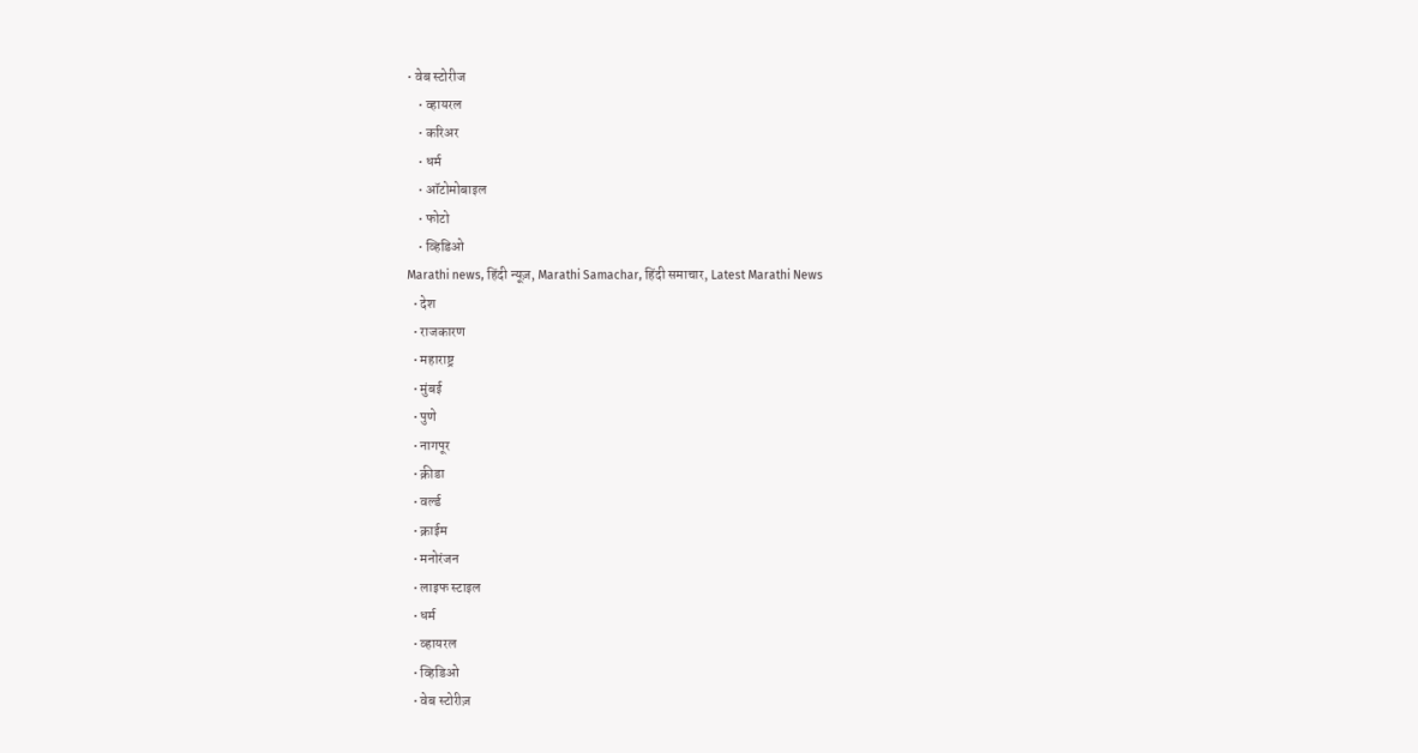• वेब स्टोरीज
    • व्हायरल
    • करिअर
    • धर्म
    • ऑटोमोबाइल
    • फोटो
    • व्हिडिओ
Marathi news, हिंदी न्यूज़, Marathi Samachar, हिंदी समाचार, Latest Marathi News
  • देश
  • राजकारण
  • महाराष्ट्र
  • मुंबई
  • पुणे
  • नागपूर
  • क्रीडा
  • वर्ल्ड
  • क्राईम
  • मनोरंजन
  • लाइफ स्टाइल
  • धर्म
  • व्हायरल
  • व्हिडिओ
  • वेब स्टोरीज़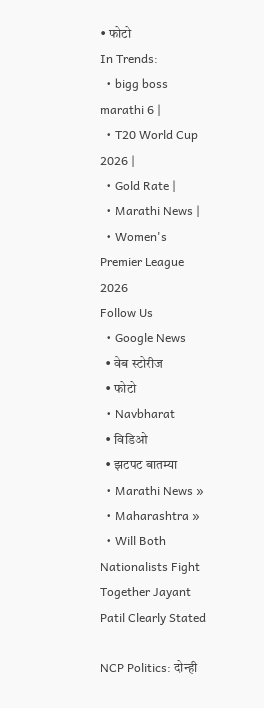• फोटो
In Trends:
  • bigg boss marathi 6 |
  • T20 World Cup 2026 |
  • Gold Rate |
  • Marathi News |
  • Women's Premier League 2026
Follow Us
  • Google News
  • वेब स्टोरीज
  • फोटो
  • Navbharat
  • विडिओ
  • झटपट बातम्या
  • Marathi News »
  • Maharashtra »
  • Will Both Nationalists Fight Together Jayant Patil Clearly Stated

NCP Politics: दोन्ही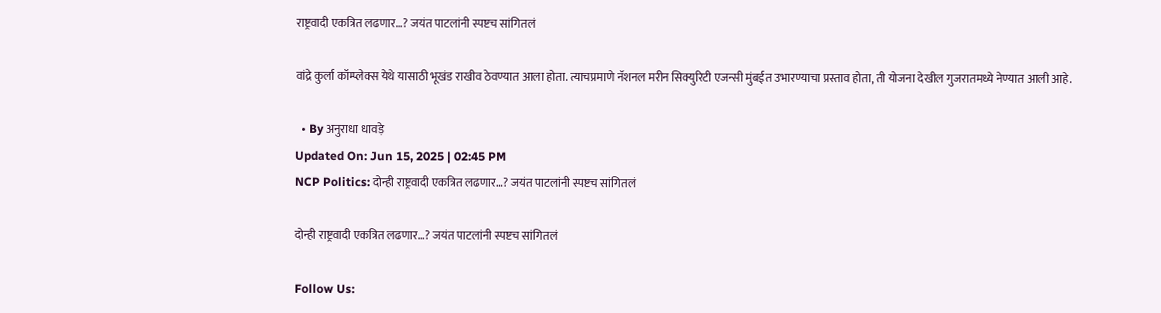राष्ट्रवादी एकत्रित लढणार…? जयंत पाटलांनी स्पष्टच सांगितलं

वांद्रे कुर्ला कॉम्प्लेक्स येथे यासाठी भूखंड राखीव ठेवण्यात आला होता. त्याचप्रमाणे नॅशनल मरीन सिक्युरिटी एजन्सी मुंबईत उभारण्याचा प्रस्ताव होता, ती योजना देखील गुजरातमध्ये नेण्यात आली आहे.

  • By अनुराधा धावड़े
Updated On: Jun 15, 2025 | 02:45 PM
NCP Politics: दोन्ही राष्ट्रवादी एकत्रित लढणार…? जयंत पाटलांनी स्पष्टच सांगितलं

दोन्ही राष्ट्रवादी एकत्रित लढणार…? जयंत पाटलांनी स्पष्टच सांगितलं

Follow Us: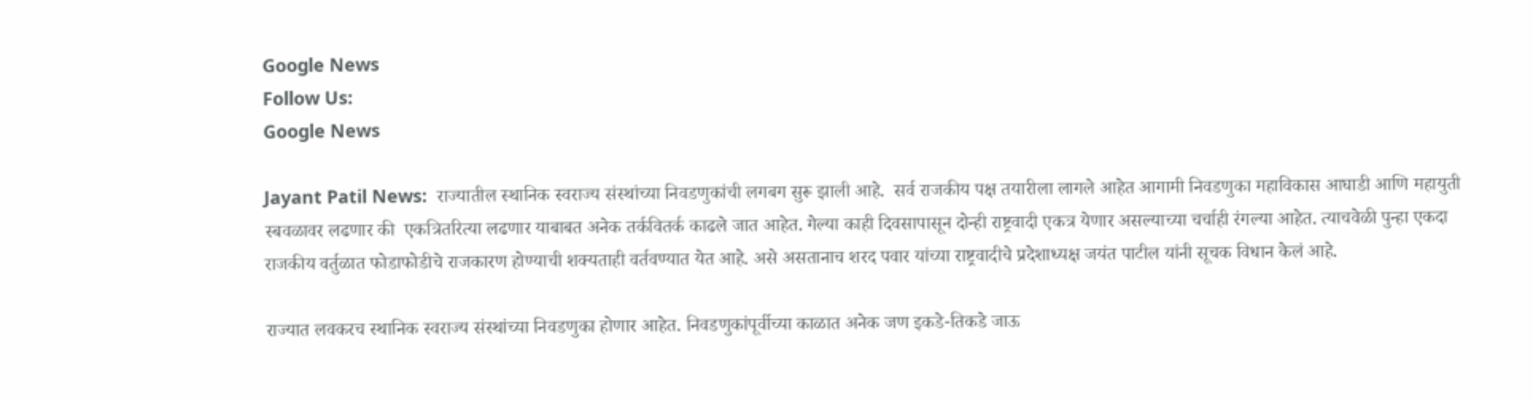Google News
Follow Us:
Google News

Jayant Patil News:  राज्यातील स्थानिक स्वराज्य संस्थांच्या निवडणुकांची लगबग सुरू झाली आहे.  सर्व राजकीय पक्ष तयारीला लागले आहेत आगामी निवडणुका महाविकास आघाडी आणि महायुती स्बवळावर लढणार की  एकत्रितरित्या लढणार याबाबत अनेक तर्कवितर्क काढले जात आहेत. गेल्या काही दिवसापासून दोन्ही राष्ट्रवादी एकत्र येणार असल्याच्या चर्चाही रंगल्या आहेत. त्याचवेळी पुन्हा एकदा राजकीय वर्तुळात फोडाफोडीचे राजकारण होण्याची शक्यताही वर्तवण्यात येत आहे. असे असतानाच शरद पवार यांच्या राष्ट्रवादीचे प्रदेशाध्यक्ष जयंत पाटील यांनी सूचक विधान केलं आहे.

राज्यात लवकरच स्थानिक स्वराज्य संस्थांच्या निवडणुका होणार आहेत. निवडणुकांपूर्वीच्या काळात अनेक जण इकडे-तिकडे जाऊ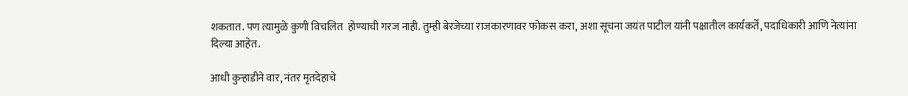शकतात. पण त्यामुळे कुणी विचलित  होण्याची गरज नाही. तुम्ही बेरजेच्या राजकारणावर फोकस करा, अशा सूचना जयंत पाटील यांनी पक्षातील कार्यकर्ते, पदाधिकारी आणि नेत्यांना दिल्या आहेत.

आधी कुऱ्हाडीने वार, नंतर मृतदेहाचे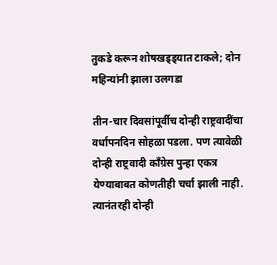तुकडे करून शोषखड्ड्यात टाकले; दोन महिन्यांनी झाला उलगडा

तीन-चार दिवसांपूर्वीच दोन्ही राष्ट्रवादींचा वर्धापनदिन सोहळा पडला. पण त्यावेळी दोन्ही राष्ट्रवादी काँग्रेस पुन्हा एकत्र येण्याबाबत कोणतीही चर्चा झाली नाही. त्यानंतरही दोन्ही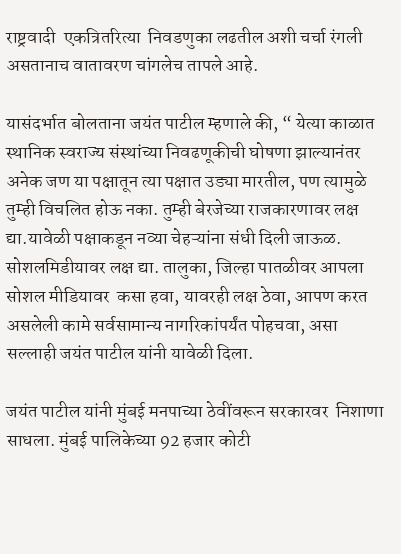राष्ट्रवादी  एकत्रितरित्या  निवडणुका लढतील अशी चर्चा रंगली असतानाच वातावरण चांगलेच तापले आहे.

यासंदर्भात बोलताना जयंत पाटील म्हणाले की, “ येत्या काळात स्थानिक स्वराज्य संस्थांच्या निवढणूकीची घोषणा झाल्यानंतर अनेक जण या पक्षातून त्या पक्षात उड्या मारतील, पण त्यामुळे तुम्ही विचलित होऊ नका. तुम्ही बेरजेच्या राजकारणावर लक्ष द्या.यावेळी पक्षाकडून नव्या चेहऱ्यांना संधी दिली जाऊळ. सोशलमिडीयावर लक्ष द्या. तालुका, जिल्हा पातळीवर आपला सोशल मीडियावर  कसा हवा, यावरही लक्ष ठेवा, आपण करत असलेली कामे सर्वसामान्य नागरिकांपर्यंत पोहचवा, असा सल्लाही जयंत पाटील यांनी यावेळी दिला.

जयंत पाटील यांनी मुंबई मनपाच्या ठेवींवरून सरकारवर  निशाणा साधला. मुंबई पालिकेच्या 92 हजार कोटी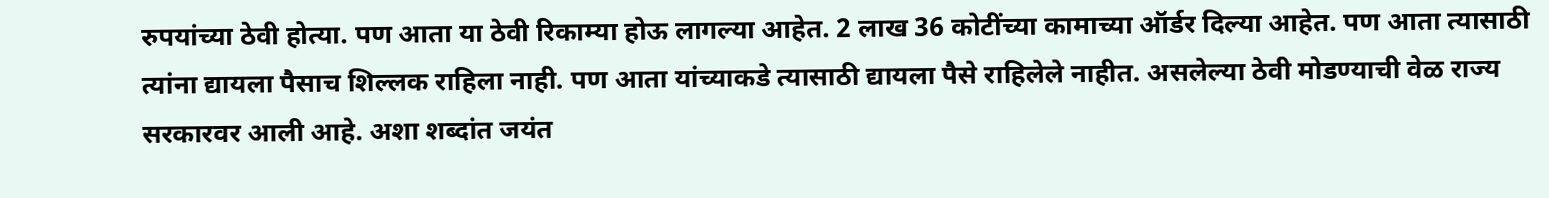रुपयांच्या ठेवी होत्या. पण आता या ठेवी रिकाम्या होऊ लागल्या आहेत. 2 लाख 36 कोटींच्या कामाच्या ऑर्डर दिल्या आहेत. पण आता त्यासाठी त्यांना द्यायला पैसाच शिल्लक राहिला नाही. पण आता यांच्याकडे त्यासाठी द्यायला पैसे राहिलेले नाहीत. असलेल्या ठेवी मोडण्याची वेळ राज्य सरकारवर आली आहे. अशा शब्दांत जयंत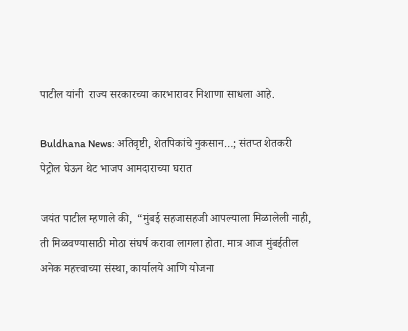पाटील यांनी  राज्य सरकारच्या कारभारावर निशाणा साधला आहे.

Buldhana News: अतिवृष्टी, शेतपिकांचे नुकसान…; संतप्त शेतकरी पेट्रोल घेऊन थेट भाजप आमदाराच्या घरात

जयंत पाटील म्हणाले की,  “मुंबई सहजासहजी आपल्याला मिळालेली नाही, ती मिळवण्यासाठी मोठा संघर्ष करावा लागला होता. मात्र आज मुंबईतील अनेक महत्त्वाच्या संस्था, कार्यालये आणि योजना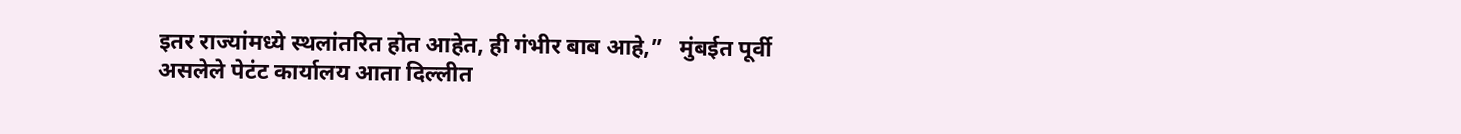इतर राज्यांमध्ये स्थलांतरित होत आहेत, ही गंभीर बाब आहे,”   मुंबईत पूर्वी असलेले पेटंट कार्यालय आता दिल्लीत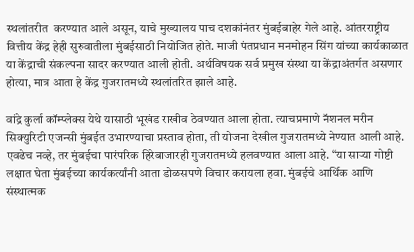स्थलांतरीत  करण्यात आले असून, याचे मुख्यालय पाच दशकांनंतर मुंबईबाहेर गेले आहे. आंतरराष्ट्रीय वित्तीय केंद्र हेही सुरुवातीला मुंबईसाठी नियोजित होते. माजी पंतप्रधान मनमोहन सिंग यांच्या कार्यकाळात या केंद्राची संकल्पना सादर करण्यात आली होती. अर्थविषयक सर्व प्रमुख संस्था या केंद्राअंतर्गत असणार होत्या, मात्र आता हे केंद्र गुजरातमध्ये स्थलांतरित झाले आहे.

वांद्रे कुर्ला कॉम्प्लेक्स येथे यासाठी भूखंड राखीव ठेवण्यात आला होता. त्याचप्रमाणे नॅशनल मरीन सिक्युरिटी एजन्सी मुंबईत उभारण्याचा प्रस्ताव होता, ती योजना देखील गुजरातमध्ये नेण्यात आली आहे. एवढेच नव्हे, तर मुंबईचा पारंपरिक हिरेबाजारही गुजरातमध्ये हलवण्यात आला आहे. “या साऱ्या गोष्टी लक्षात घेता मुंबईच्या कार्यकर्त्यांनी आता डोळसपणे विचार करायला हवा. मुंबईचे आर्थिक आणि संस्थात्मक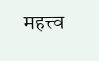महत्त्व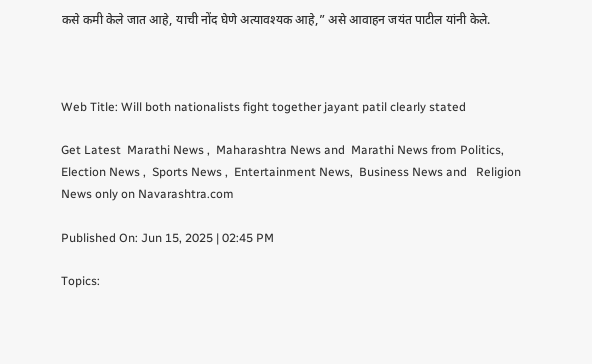कसे कमी केले जात आहे, याची नोंद घेणे अत्यावश्यक आहे,” असे आवाहन जयंत पाटील यांनी केले.



Web Title: Will both nationalists fight together jayant patil clearly stated

Get Latest  Marathi News ,  Maharashtra News and  Marathi News from Politics,  Election News ,  Sports News ,  Entertainment News,  Business News and   Religion News only on Navarashtra.com

Published On: Jun 15, 2025 | 02:45 PM

Topics: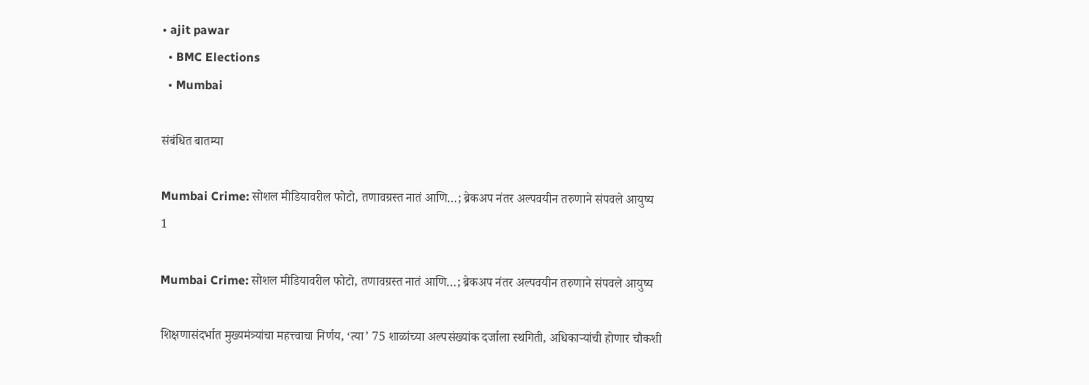• ajit pawar
  • BMC Elections
  • Mumbai

संबंधित बातम्या

Mumbai Crime: सोशल मीडियावरील फोटो, तणावग्रस्त नातं आणि…; ब्रेकअप नंतर अल्पवयीन तरुणाने संपवले आयुष्य
1

Mumbai Crime: सोशल मीडियावरील फोटो, तणावग्रस्त नातं आणि…; ब्रेकअप नंतर अल्पवयीन तरुणाने संपवले आयुष्य

शिक्षणासंदर्भात मुख्यमंत्र्यांचा महत्त्वाचा निर्णय, ‘त्या’ 75 शाळांच्या अल्पसंख्यांक दर्जाला स्थगिती, अधिकाऱ्यांची होणार चौकशी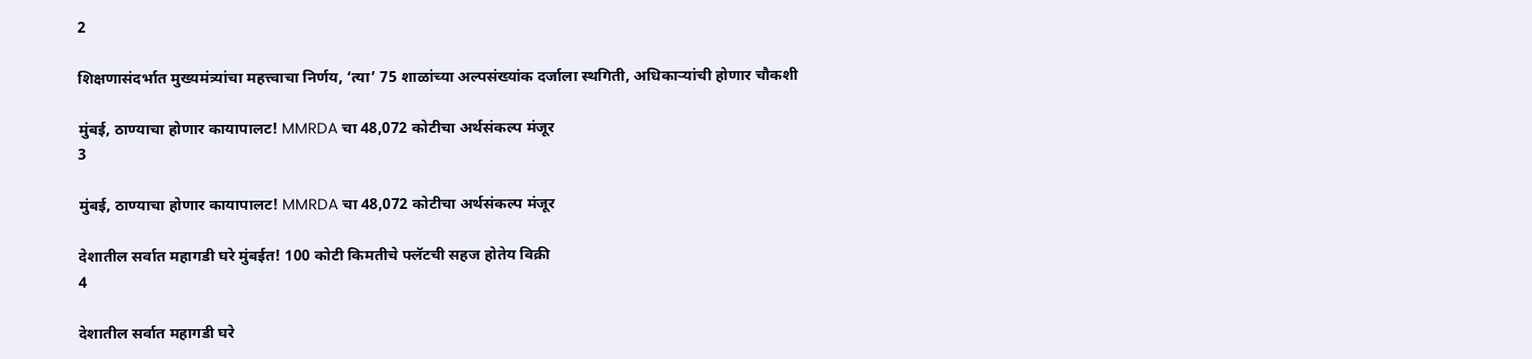2

शिक्षणासंदर्भात मुख्यमंत्र्यांचा महत्त्वाचा निर्णय, ‘त्या’ 75 शाळांच्या अल्पसंख्यांक दर्जाला स्थगिती, अधिकाऱ्यांची होणार चौकशी

मुंबई, ठाण्याचा होणार कायापालट! MMRDA चा 48,072 कोटीचा अर्थसंकल्प मंजूर
3

मुंबई, ठाण्याचा होणार कायापालट! MMRDA चा 48,072 कोटीचा अर्थसंकल्प मंजूर

देशातील सर्वात महागडी घरे मुंबईत! 100 कोटी किमतीचे फ्लॅटची सहज होतेय विक्री
4

देशातील सर्वात महागडी घरे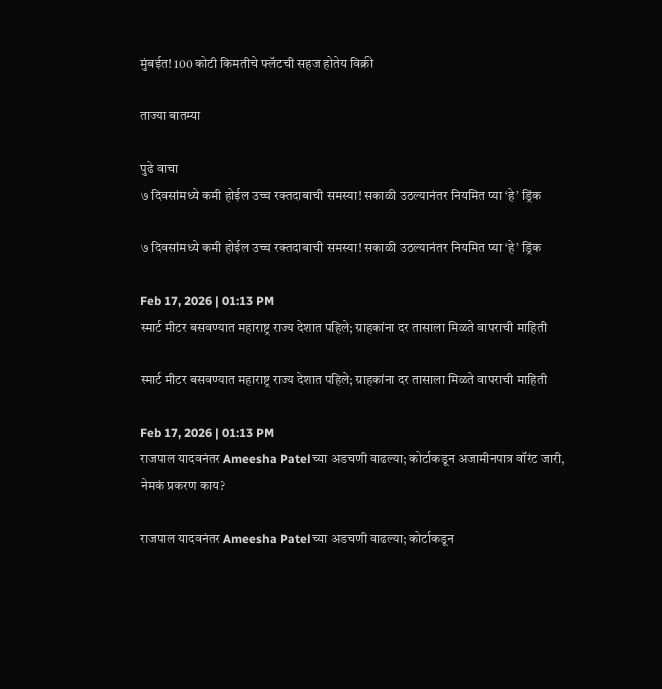मुंबईत! 100 कोटी किमतीचे फ्लॅटची सहज होतेय विक्री

ताज्या बातम्या

पुढे वाचा
७ दिवसांमध्ये कमी होईल उच्च रक्तदाबाची समस्या! सकाळी उठल्यानंतर नियमित प्या ‘हे’ ड्रिंक

७ दिवसांमध्ये कमी होईल उच्च रक्तदाबाची समस्या! सकाळी उठल्यानंतर नियमित प्या ‘हे’ ड्रिंक

Feb 17, 2026 | 01:13 PM
स्मार्ट मीटर बसवण्यात महाराष्ट्र राज्य देशात पहिले; ग्राहकांना दर तासाला मिळते वापराची माहिती

स्मार्ट मीटर बसवण्यात महाराष्ट्र राज्य देशात पहिले; ग्राहकांना दर तासाला मिळते वापराची माहिती

Feb 17, 2026 | 01:13 PM
राजपाल यादवनंतर Ameesha Patelच्या अडचणी वाढल्या; कोर्टाकडून अजामीनपात्र वॉरंट जारी, नेमकं प्रकरण काय?

राजपाल यादवनंतर Ameesha Patelच्या अडचणी वाढल्या; कोर्टाकडून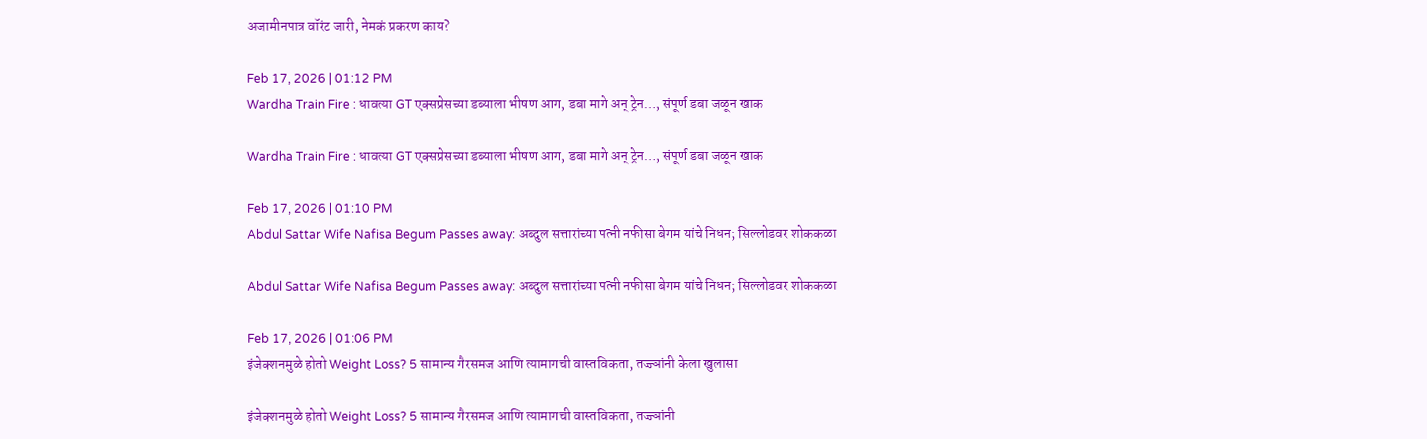अजामीनपात्र वॉरंट जारी, नेमकं प्रकरण काय?

Feb 17, 2026 | 01:12 PM
Wardha Train Fire : धावत्या GT एक्सप्रेसच्या डब्याला भीषण आग, डबा मागे अन् ट्रेन…, संपूर्ण डबा जळून खाक

Wardha Train Fire : धावत्या GT एक्सप्रेसच्या डब्याला भीषण आग, डबा मागे अन् ट्रेन…, संपूर्ण डबा जळून खाक

Feb 17, 2026 | 01:10 PM
Abdul Sattar Wife Nafisa Begum Passes away: अब्दुल सत्तारांच्या पत्नी नफीसा बेगम यांचे निधन; सिल्लोडवर शोककळा

Abdul Sattar Wife Nafisa Begum Passes away: अब्दुल सत्तारांच्या पत्नी नफीसा बेगम यांचे निधन; सिल्लोडवर शोककळा

Feb 17, 2026 | 01:06 PM
इंजेक्शनमुळे होतो Weight Loss? 5 सामान्य गैरसमज आणि त्यामागची वास्तविकता, तज्ज्ञांनी केला खुलासा

इंजेक्शनमुळे होतो Weight Loss? 5 सामान्य गैरसमज आणि त्यामागची वास्तविकता, तज्ज्ञांनी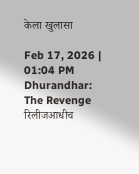केला खुलासा

Feb 17, 2026 | 01:04 PM
Dhurandhar: The Revenge रिलीजआधीच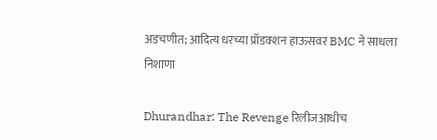अडचणीत; आदित्य धरच्या प्रॉडक्शन हाऊसवर BMC ने साधला निशाणा

Dhurandhar: The Revenge रिलीजआधीच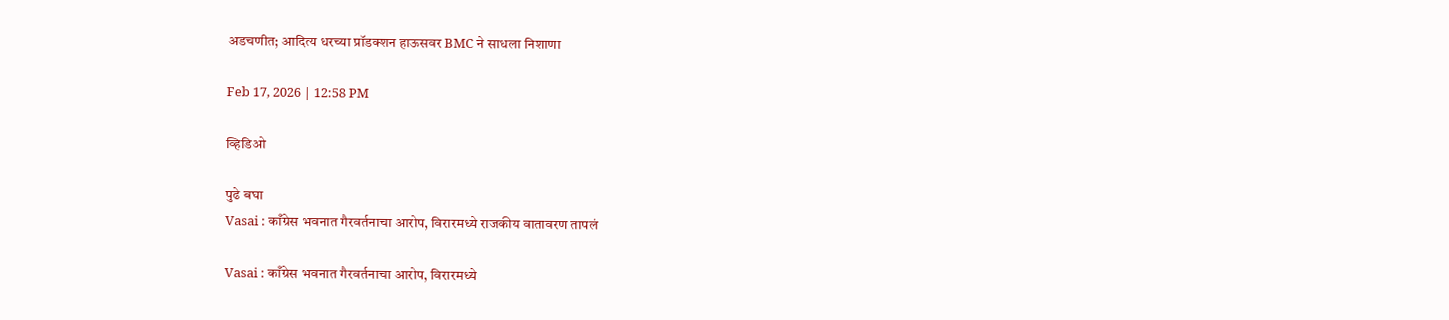अडचणीत; आदित्य धरच्या प्रॉडक्शन हाऊसवर BMC ने साधला निशाणा

Feb 17, 2026 | 12:58 PM

व्हिडिओ

पुढे बघा
Vasai : काँग्रेस भवनात गैरवर्तनाचा आरोप, विरारमध्ये राजकीय वातावरण तापलं

Vasai : काँग्रेस भवनात गैरवर्तनाचा आरोप, विरारमध्ये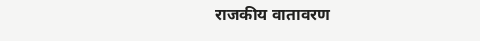राजकीय वातावरण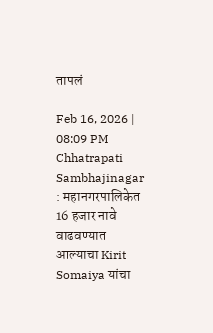तापलं

Feb 16, 2026 | 08:09 PM
Chhatrapati Sambhajinagar : महानगरपालिकेत 16 हजार नावे वाढवण्यात आल्याचा Kirit Somaiya यांचा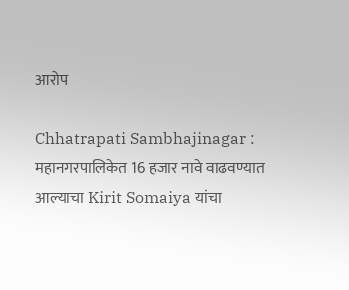आरोप

Chhatrapati Sambhajinagar : महानगरपालिकेत 16 हजार नावे वाढवण्यात आल्याचा Kirit Somaiya यांचा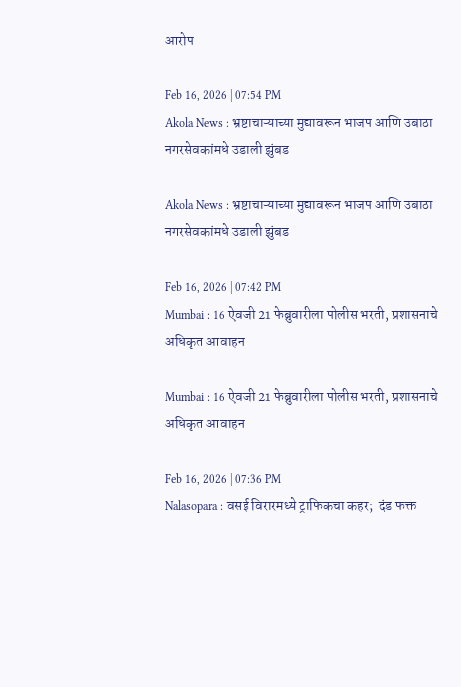आरोप

Feb 16, 2026 | 07:54 PM
Akola News : भ्रष्टाचाऱ्याच्या मुद्यावरून भाजप आणि उबाठा नगरसेवकांमधे उडाली झुंबड

Akola News : भ्रष्टाचाऱ्याच्या मुद्यावरून भाजप आणि उबाठा नगरसेवकांमधे उडाली झुंबड

Feb 16, 2026 | 07:42 PM
Mumbai : 16 ऐवजी 21 फेब्रुवारीला पोलीस भरती, प्रशासनाचे अधिकृत आवाहन

Mumbai : 16 ऐवजी 21 फेब्रुवारीला पोलीस भरती, प्रशासनाचे अधिकृत आवाहन

Feb 16, 2026 | 07:36 PM
Nalasopara : वसई विरारमध्ये ट्राफिकचा कहर;  दंड फक्त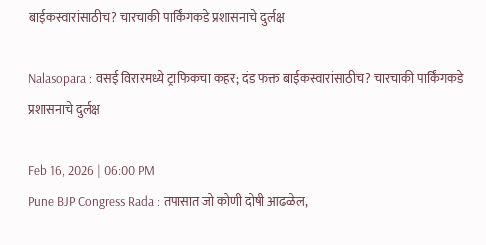बाईकस्वारांसाठीच? चारचाकी पार्किंगकडे प्रशासनाचे दुर्लक्ष

Nalasopara : वसई विरारमध्ये ट्राफिकचा कहर; दंड फक्त बाईकस्वारांसाठीच? चारचाकी पार्किंगकडे प्रशासनाचे दुर्लक्ष

Feb 16, 2026 | 06:00 PM
Pune BJP Congress Rada : तपासात जो कोणी दोषी आढळेल,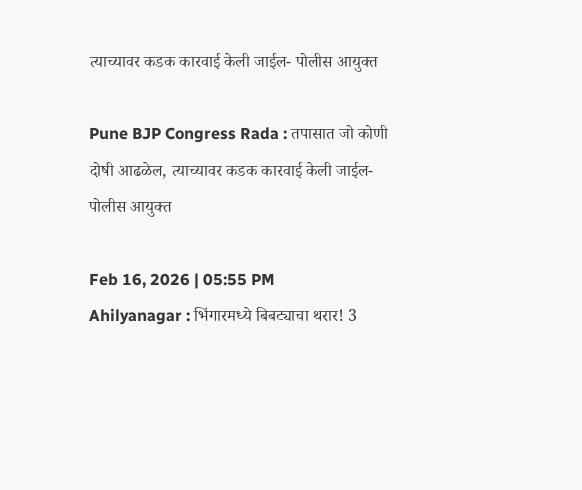त्याच्यावर कडक कारवाई केली जाईल- पोलीस आयुक्त

Pune BJP Congress Rada : तपासात जो कोणी दोषी आढळेल, त्याच्यावर कडक कारवाई केली जाईल- पोलीस आयुक्त

Feb 16, 2026 | 05:55 PM
Ahilyanagar : भिंगारमध्ये बिबट्याचा थरार! 3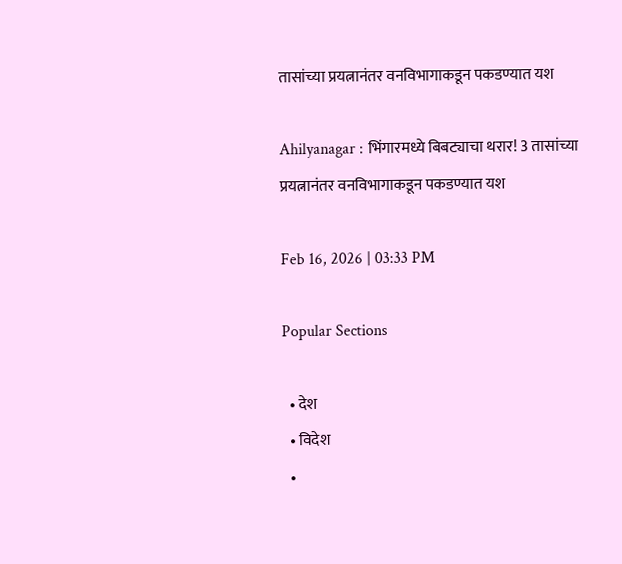तासांच्या प्रयत्नानंतर वनविभागाकडून पकडण्यात यश

Ahilyanagar : भिंगारमध्ये बिबट्याचा थरार! 3 तासांच्या प्रयत्नानंतर वनविभागाकडून पकडण्यात यश

Feb 16, 2026 | 03:33 PM

Popular Sections

  • देश
  • विदेश
  •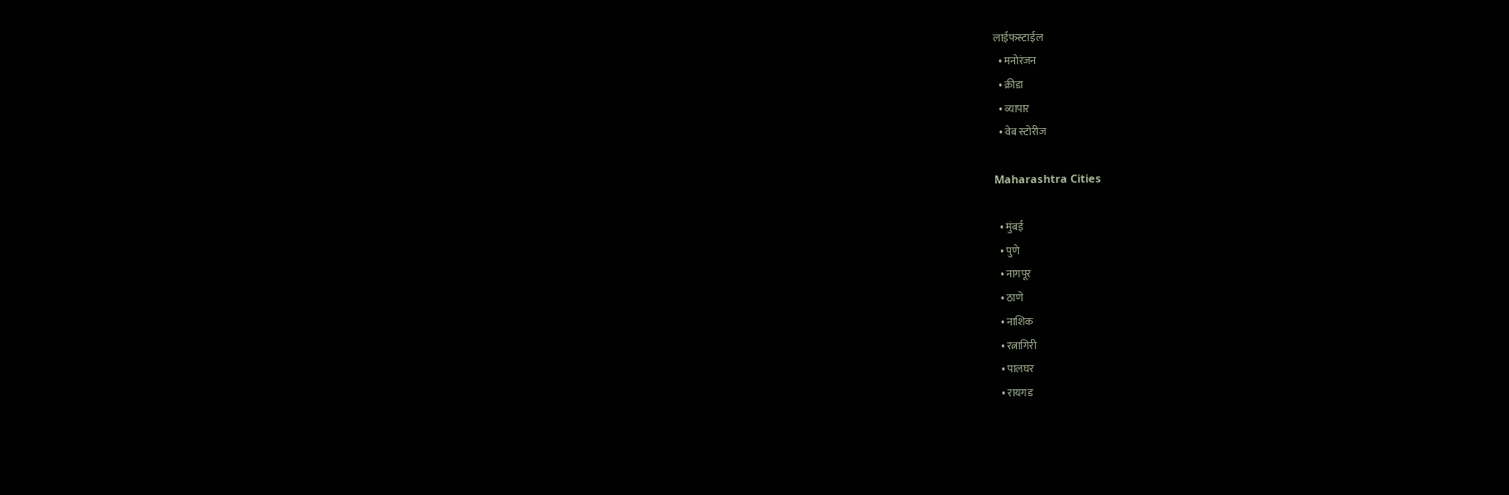लाईफस्टाईल
  • मनोरंजन
  • क्रीडा
  • व्यापार
  • वेब स्टोरीज

Maharashtra Cities

  • मुंबई
  • पुणे
  • नागपूर
  • ठाणे
  • नाशिक
  • रत्नागिरी
  • पालघर
  • रायगड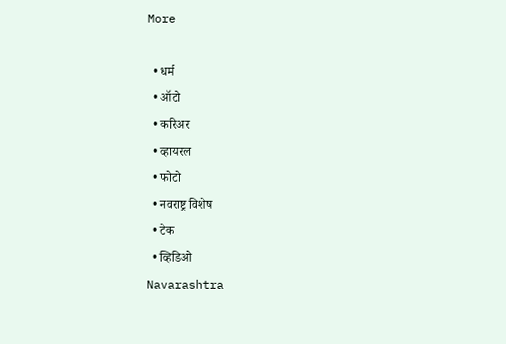More

  • धर्म
  • ऑटो
  • करिअर
  • व्हायरल
  • फोटो
  • नवराष्ट्र विशेष
  • टेक
  • व्हिडिओ
Navarashtra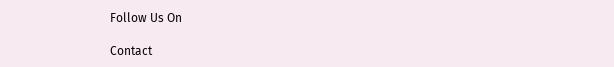Follow Us On

Contact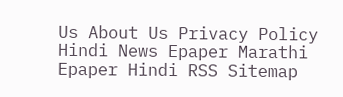Us About Us Privacy Policy
Hindi News Epaper Marathi Epaper Hindi RSS Sitemap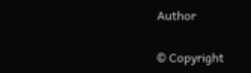Author

© Copyright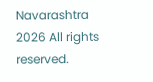Navarashtra 2026 All rights reserved.